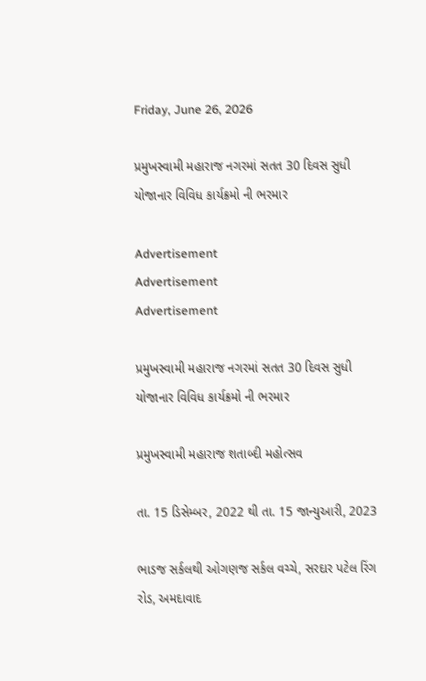Friday, June 26, 2026

પ્રમુખસ્વામી મહારાજ નગરમાં સતત 30 દિવસ સુધી યોજાનાર વિવિધ કાર્યક્રમો ની ભરમાર

Advertisement
Advertisement
Advertisement

પ્રમુખસ્વામી મહારાજ નગરમાં સતત 30 દિવસ સુધી યોજાનાર વિવિધ કાર્યક્રમો ની ભરમાર

પ્રમુખસ્વામી મહારાજ શતાબ્દી મહોત્સવ

તા. 15 ડિસેમ્બર, 2022 થી તા. 15 જાન્યુઆરી, 2023

ભાડજ સર્કલથી ઓગણજ સર્કલ વચ્ચે, સરદાર પટેલ રિંગ રોડ, અમદાવાદ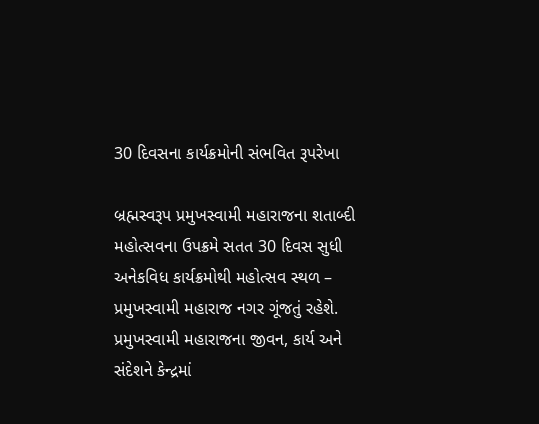30 દિવસના કાર્યક્રમોની સંભવિત રૂપરેખા

બ્રહ્મસ્વરૂપ પ્રમુખસ્વામી મહારાજના શતાબ્દી મહોત્સવના ઉપક્રમે સતત 30 દિવસ સુધી અનેકવિધ કાર્યક્રમોથી મહોત્સવ સ્થળ – પ્રમુખસ્વામી મહારાજ નગર ગૂંજતું રહેશે. પ્રમુખસ્વામી મહારાજના જીવન, કાર્ય અને સંદેશને કેન્દ્રમાં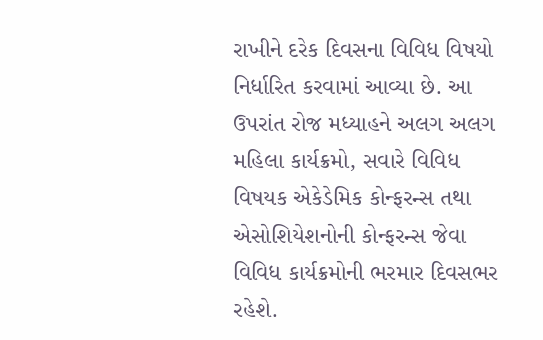રાખીને દરેક દિવસના વિવિધ વિષયો નિર્ધારિત કરવામાં આવ્યા છે. આ ઉપરાંત રોજ મધ્યાહને અલગ અલગ મહિલા કાર્યક્રમો, સવારે વિવિધ વિષયક એકેડેમિક કોન્ફરન્સ તથા એસોશિયેશનોની કોન્ફરન્સ જેવા વિવિધ કાર્યક્રમોની ભરમાર દિવસભર રહેશે.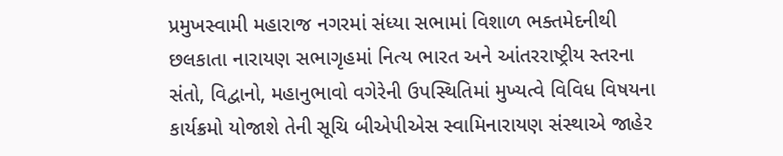પ્રમુખસ્વામી મહારાજ નગરમાં સંધ્યા સભામાં વિશાળ ભક્તમેદનીથી છલકાતા નારાયણ સભાગૃહમાં નિત્ય ભારત અને આંતરરાષ્ટ્રીય સ્તરના સંતો, વિદ્વાનો, મહાનુભાવો વગેરેની ઉપસ્થિતિમાં મુખ્યત્વે વિવિધ વિષયના કાર્યક્રમો યોજાશે તેની સૂચિ બીએપીએસ સ્વામિનારાયણ સંસ્થાએ જાહેર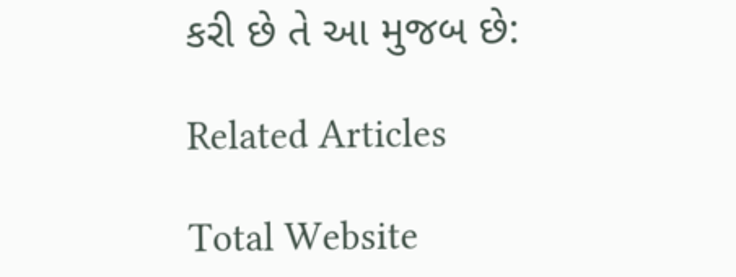કરી છે તે આ મુજબ છે:

Related Articles

Total Website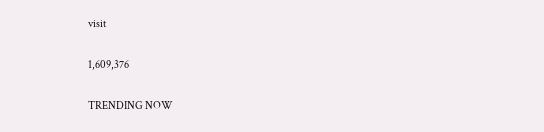visit

1,609,376

TRENDING NOW